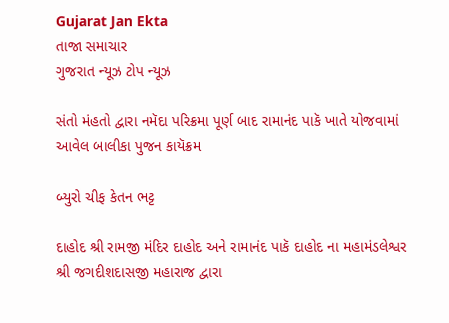Gujarat Jan Ekta
તાજા સમાચાર
ગુજરાત ન્યૂઝ ટોપ ન્યૂઝ

સંતો મંહતો દ્વારા નમૅદા પરિક્રમા પૂર્ણ બાદ રામાનંદ પાકૅ ખાતે યોજવામાં આવેલ બાલીકા પુજન કાયૅક્રમ

બ્યુરો ચીફ કેતન ભટ્ટ

દાહોદ શ્રી રામજી મંદિર દાહોદ અને રામાનંદ પાકૅ દાહોદ ના મહામંડલેશ્વર શ્રી જગદીશદાસજી મહારાજ દ્વારા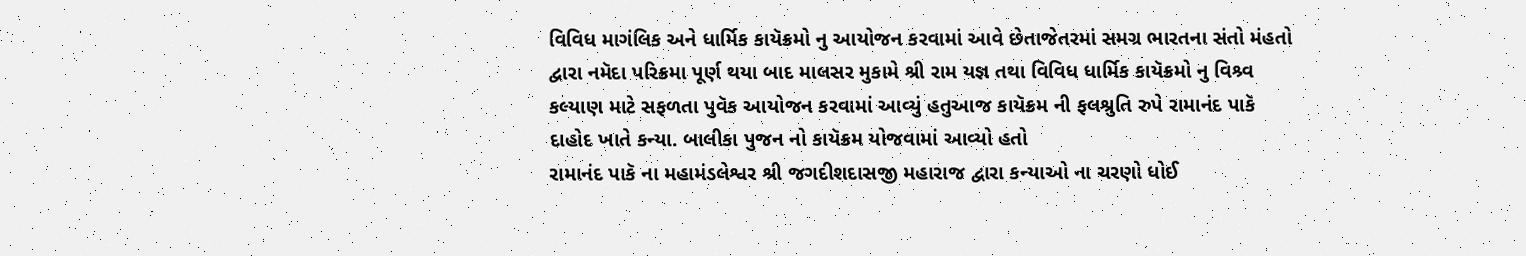વિવિધ માગંલિક અને ધાર્મિક કાયૅક્રમો નુ આયોજન કરવામાં આવે છેતાજેતરમાં સમગ્ર ભારતના સંતો મંહતો દ્વારા નમૅદા પરિક્રમા પૂર્ણ થયા બાદ માલસર મુકામે શ્રી રામ યજ્ઞ તથા વિવિધ ધાર્મિક કાયૅક્રમો નુ વિશ્ર્વ કલ્યાણ માટે સફળતા પુવૅક આયોજન કરવામાં આવ્યું હતુઆજ કાયૅક્રમ ની ફલશ્રુતિ રુપે રામાનંદ પાકૅ દાહોદ ખાતે કન્યા. બાલીકા પુજન નો કાયૅક્રમ યોજવામાં આવ્યો હતો
રામાનંદ પાકૅ ના મહામંડલેશ્વર શ્રી જગદીશદાસજી મહારાજ દ્વારા કન્યાઓ ના ચરણો ધોઈ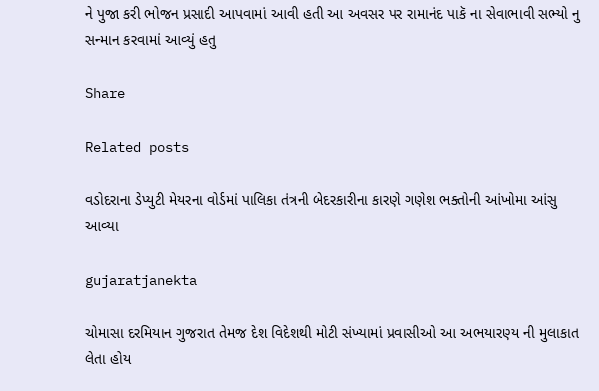ને પુજા કરી ભોજન પ્રસાદી આપવામાં આવી હતી આ અવસર પર રામાનંદ પાકૅ ના સેવાભાવી સભ્યો નુ સન્માન કરવામાં આવ્યું હતુ

Share

Related posts

વડોદરાના ડેપ્યુટી મેયરના વોર્ડમાં પાલિકા તંત્રની બેદરકારીના કારણે ગણેશ ભક્તોની આંખોમા આંસુ આવ્યા

gujaratjanekta

ચોમાસા દરમિયાન ગુજરાત તેમજ દેશ વિદેશથી મોટી સંખ્યામાં પ્રવાસીઓ આ અભયારણ્ય ની મુલાકાત લેતા હોય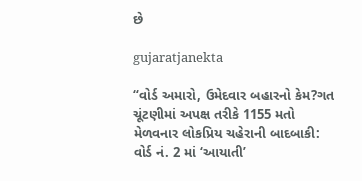છે

gujaratjanekta

“વોર્ડ અમારો, ઉમેદવાર બહારનો કેમ?ગત ચૂંટણીમાં અપક્ષ તરીકે 1155 મતો મેળવનાર લોકપ્રિય ચહેરાની બાદબાકી: વોર્ડ નં. 2 માં ‘આયાતી’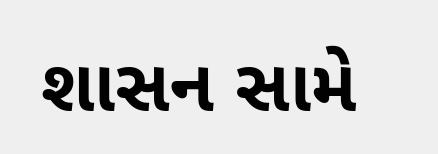શાસન સામે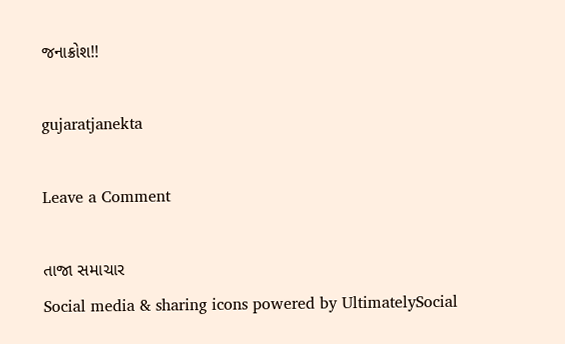જનાક્રોશ!!

gujaratjanekta

Leave a Comment

તાજા સમાચાર
Social media & sharing icons powered by UltimatelySocial